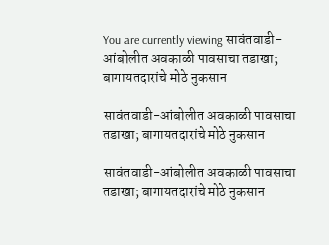You are currently viewing सावंतवाडी-आंबोलीत अवकाळी पावसाचा तडाखा; बागायतदारांचे मोठे नुकसान

सावंतवाडी-आंबोलीत अवकाळी पावसाचा तडाखा; बागायतदारांचे मोठे नुकसान

सावंतवाडी-आंबोलीत अवकाळी पावसाचा तडाखा; बागायतदारांचे मोठे नुकसान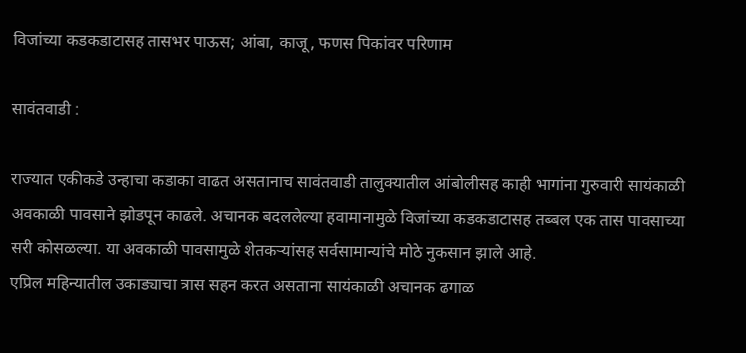विजांच्या कडकडाटासह तासभर पाऊस; आंबा, काजू, फणस पिकांवर परिणाम

सावंतवाडी :

राज्यात एकीकडे उन्हाचा कडाका वाढत असतानाच सावंतवाडी तालुक्यातील आंबोलीसह काही भागांना गुरुवारी सायंकाळी अवकाळी पावसाने झोडपून काढले. अचानक बदललेल्या हवामानामुळे विजांच्या कडकडाटासह तब्बल एक तास पावसाच्या सरी कोसळल्या. या अवकाळी पावसामुळे शेतकऱ्यांसह सर्वसामान्यांचे मोठे नुकसान झाले आहे.
एप्रिल महिन्यातील उकाड्याचा त्रास सहन करत असताना सायंकाळी अचानक ढगाळ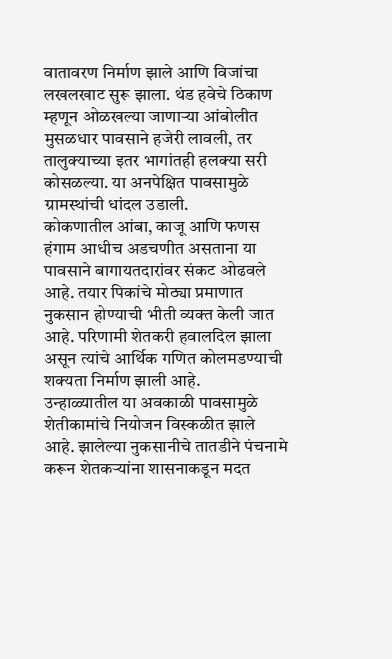वातावरण निर्माण झाले आणि विजांचा लखलखाट सुरू झाला. थंड हवेचे ठिकाण म्हणून ओळखल्या जाणाऱ्या आंबोलीत मुसळधार पावसाने हजेरी लावली, तर तालुक्याच्या इतर भागांतही हलक्या सरी कोसळल्या. या अनपेक्षित पावसामुळे ग्रामस्थांची धांदल उडाली.
कोकणातील आंबा, काजू आणि फणस हंगाम आधीच अडचणीत असताना या पावसाने बागायतदारांवर संकट ओढवले आहे. तयार पिकांचे मोठ्या प्रमाणात नुकसान होण्याची भीती व्यक्त केली जात आहे. परिणामी शेतकरी हवालदिल झाला असून त्यांचे आर्थिक गणित कोलमडण्याची शक्यता निर्माण झाली आहे.
उन्हाळ्यातील या अवकाळी पावसामुळे शेतीकामांचे नियोजन विस्कळीत झाले आहे. झालेल्या नुकसानीचे तातडीने पंचनामे करून शेतकऱ्यांना शासनाकडून मदत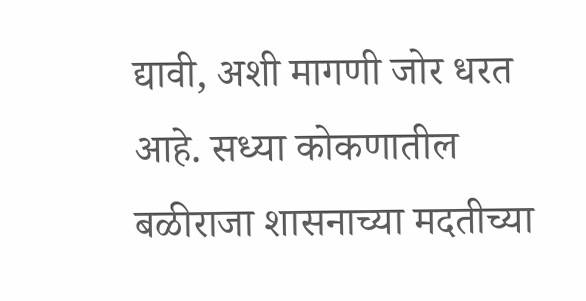द्यावी, अशी मागणी जोर धरत आहे. सध्या कोकणातील बळीराजा शासनाच्या मदतीच्या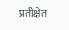प्रतीक्षेत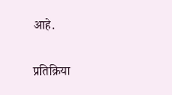आहे.

प्रतिक्रिया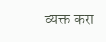व्यक्त करा